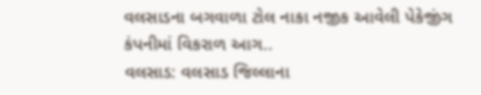વલસાડના બગવાળા ટોલ નાકા નજીક આવેલી પેકેજીંગ કંપનીમાં વિકરાળ આગ..
વલસાડ: વલસાડ જિલ્લાના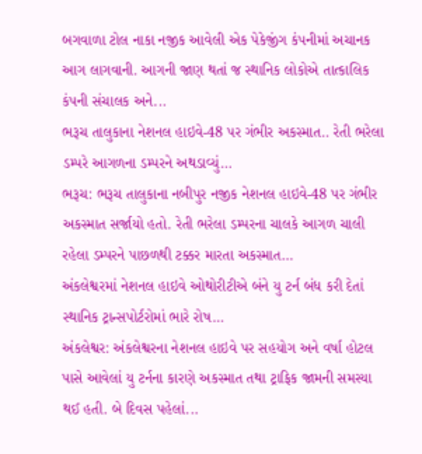બગવાળા ટોલ નાકા નજીક આવેલી એક પેકેજીંગ કંપનીમાં અચાનક આગ લાગવાની. આગની જાણ થતાં જ સ્થાનિક લોકોએ તાત્કાલિક કંપની સંચાલક અને...
ભરૂચ તાલુકાના નેશનલ હાઇવે-48 પર ગંભીર અકસ્માત.. રેતી ભરેલા ડમ્પરે આગળના ડમ્પરને અથડાવ્યું…
ભરૂચ: ભરૂચ તાલુકાના નબીપુર નજીક નેશનલ હાઇવે-48 પર ગંભીર અકસ્માત સર્જાયો હતો. રેતી ભરેલા ડમ્પરના ચાલકે આગળ ચાલી રહેલા ડમ્પરને પાછળથી ટક્કર મારતા અકસ્માત...
અંકલેશ્વરમાં નેશનલ હાઇવે ઓથોરીટીએ બંને યુ ટર્ન બંધ કરી દેતાં સ્થાનિક ટ્રાન્સપોર્ટરોમાં ભારે રોષ…
અંકલેશ્વર: અંકલેશ્વરના નેશનલ હાઇવે પર સહયોગ અને વર્ષા હોટલ પાસે આવેલાં યુ ટર્નના કારણે અકસ્માત તથા ટ્રાફિક જામની સમસ્યા થઈ હતી. બે દિવસ પહેલાં...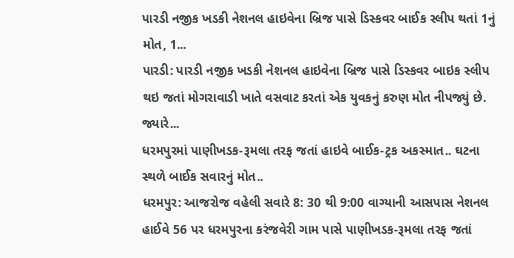પારડી નજીક ખડકી નેશનલ હાઇવેના બ્રિજ પાસે ડિસ્કવર બાઈક સ્લીપ થતાં 1નું મોત, 1...
પારડી: પારડી નજીક ખડકી નેશનલ હાઇવેના બ્રિજ પાસે ડિસ્કવર બાઇક સ્લીપ થઇ જતાં મોગરાવાડી ખાતે વસવાટ કરતાં એક યુવકનું કરુણ મોત નીપજ્યું છે. જ્યારે...
ધરમપુરમાં પાણીખડક-રૂમલા તરફ જતાં હાઇવે બાઈક-ટ્રક અકસ્માત.. ઘટના સ્થળે બાઈક સવારનું મોત..
ધરમપુર: આજરોજ વહેલી સવારે 8: 30 થી 9:00 વાગ્યાની આસપાસ નેશનલ હાઈવે 56 પર ધરમપુરના કરંજવેરી ગામ પાસે પાણીખડક-રૂમલા તરફ જતાં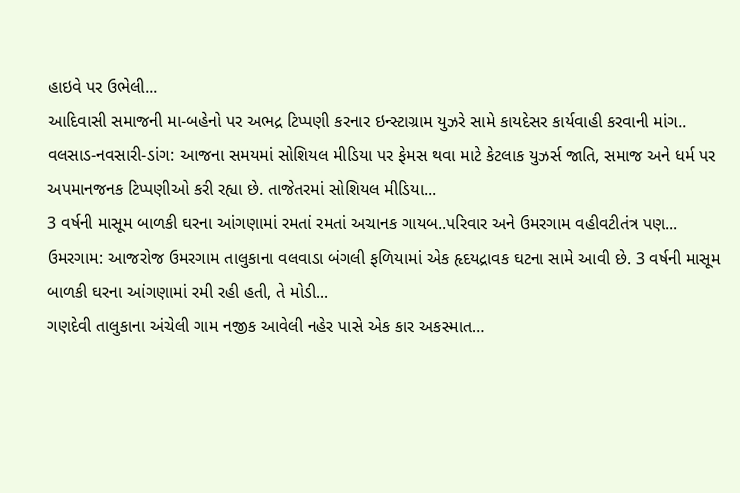હાઇવે પર ઉભેલી...
આદિવાસી સમાજની મા-બહેનો પર અભદ્ર ટિપ્પણી કરનાર ઇન્સ્ટાગ્રામ યુઝરે સામે કાયદેસર કાર્યવાહી કરવાની માંગ..
વલસાડ-નવસારી-ડાંગ: આજના સમયમાં સોશિયલ મીડિયા પર ફેમસ થવા માટે કેટલાક યુઝર્સ જાતિ, સમાજ અને ધર્મ પર અપમાનજનક ટિપ્પણીઓ કરી રહ્યા છે. તાજેતરમાં સોશિયલ મીડિયા...
3 વર્ષની માસૂમ બાળકી ઘરના આંગણામાં રમતાં રમતાં અચાનક ગાયબ..પરિવાર અને ઉમરગામ વહીવટીતંત્ર પણ...
ઉમરગામ: આજરોજ ઉમરગામ તાલુકાના વલવાડા બંગલી ફળિયામાં એક હૃદયદ્રાવક ઘટના સામે આવી છે. 3 વર્ષની માસૂમ બાળકી ઘરના આંગણામાં રમી રહી હતી, તે મોડી...
ગણદેવી તાલુકાના અંચેલી ગામ નજીક આવેલી નહેર પાસે એક કાર અકસ્માત…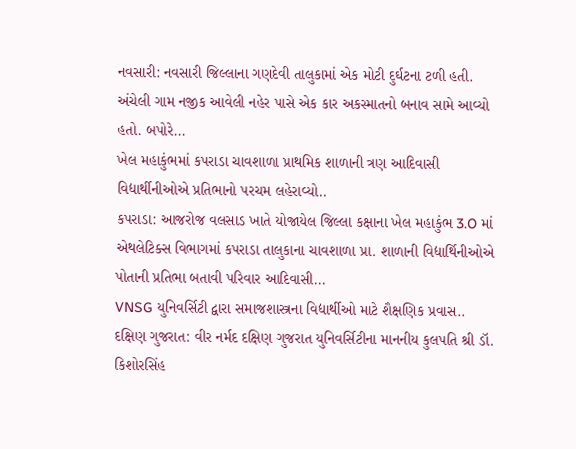નવસારી: નવસારી જિલ્લાના ગણદેવી તાલુકામાં એક મોટી દુર્ઘટના ટળી હતી. અંચેલી ગામ નજીક આવેલી નહેર પાસે એક કાર અકસ્માતનો બનાવ સામે આવ્યો હતો. બપોરે...
ખેલ મહાકુંભમાં કપરાડા ચાવશાળા પ્રાથમિક શાળાની ત્રણ આદિવાસી વિદ્યાર્થીનીઓએ પ્રતિભાનો પરચમ લહેરાવ્યો..
કપરાડા: આજરોજ વલસાડ ખાતે યોજાયેલ જિલ્લા કક્ષાના ખેલ મહાકુંભ 3.O માં એથલેટિક્સ વિભાગમાં કપરાડા તાલુકાના ચાવશાળા પ્રા. શાળાની વિદ્યાર્થિનીઓએ પોતાની પ્રતિભા બતાવી પરિવાર આદિવાસી...
VNSG યુનિવર્સિટી દ્વારા સમાજશાસ્ત્રના વિદ્યાર્થીઓ માટે શૈક્ષણિક પ્રવાસ..
દક્ષિણ ગુજરાત: વીર નર્મદ દક્ષિણ ગુજરાત યુનિવર્સિટીના માનનીય કુલપતિ શ્રી ડૉ. કિશોરસિંહ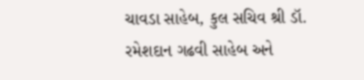ચાવડા સાહેબ, કુલ સચિવ શ્રી ડૉ. રમેશદાન ગઢવી સાહેબ અને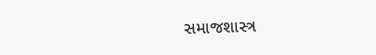સમાજશાસ્ત્ર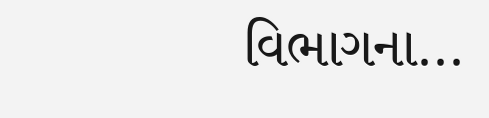વિભાગના...